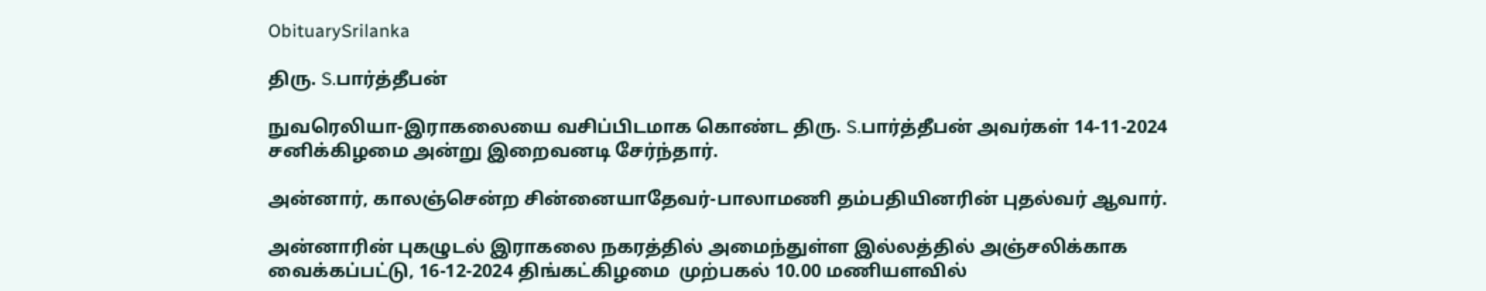ObituarySrilanka

திரு. S.பார்த்தீபன்

நுவரெலியா-இராகலையை வசிப்பிடமாக கொண்ட திரு. S.பார்த்தீபன் அவர்கள் 14-11-2024 சனிக்கிழமை அன்று இறைவனடி சேர்ந்தார்.

அன்னார், காலஞ்சென்ற சின்னையாதேவர்-பாலாமணி தம்பதியினரின் புதல்வர் ஆவார்.

அன்னாரின் புகழுடல் இராகலை நகரத்தில் அமைந்துள்ள இல்லத்தில் அஞ்சலிக்காக வைக்கப்பட்டு, 16-12-2024 திங்கட்கிழமை  முற்பகல் 10.00 மணியளவில்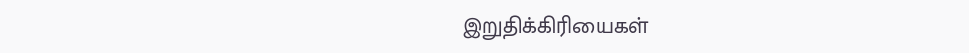இறுதிக்கிரியைகள்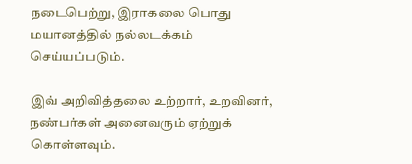நடைபெற்று, இராகலை பொது மயானத்தில் நல்லடக்கம் செய்யப்படும்.

இவ் அறிவித்தலை உற்றார், உறவினர், நண்பர்கள் அனைவரும் ஏற்றுக் கொள்ளவும்.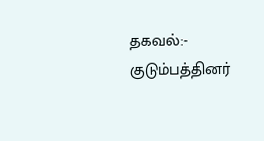தகவல்:- குடும்பத்தினர்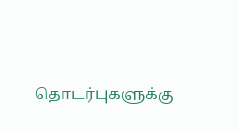தொடர்புகளுக்கு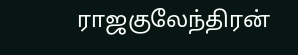ராஜகுலேந்திரன்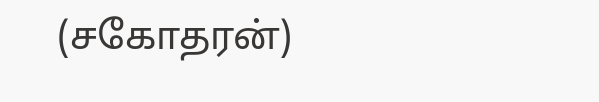(சகோதரன்)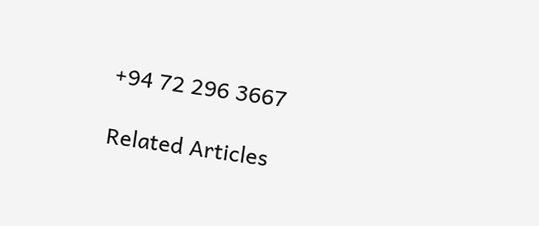+94 72 296 3667

Related Articles